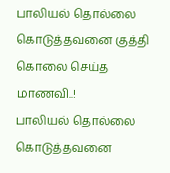பாலியல் தொல்லை கொடுத்தவனை குத்தி கொலை செய்த மாணவி..!
பாலியல் தொல்லை கொடுத்தவனை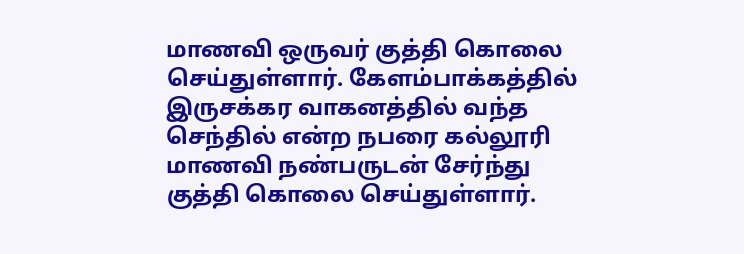மாணவி ஒருவர் குத்தி கொலை செய்துள்ளார். கேளம்பாக்கத்தில் இருசக்கர வாகனத்தில் வந்த செந்தில் என்ற நபரை கல்லூரி மாணவி நண்பருடன் சேர்ந்து குத்தி கொலை செய்துள்ளார்.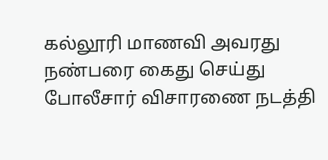கல்லூரி மாணவி அவரது நண்பரை கைது செய்து போலீசார் விசாரணை நடத்தி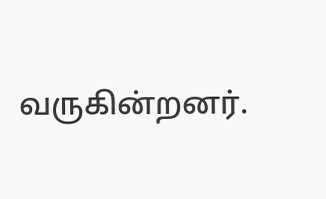வருகின்றனர்.